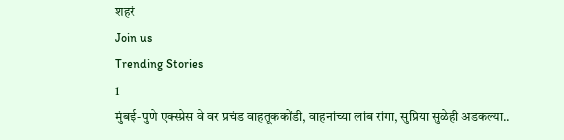शहरं
Join us
Trending Stories
1
मुंबई-पुणे एक्स्प्रेस वे वर प्रचंड वाहतूककोंडी, वाहनांच्या लांब रांगा, सुप्रिया सुळेही अडकल्या..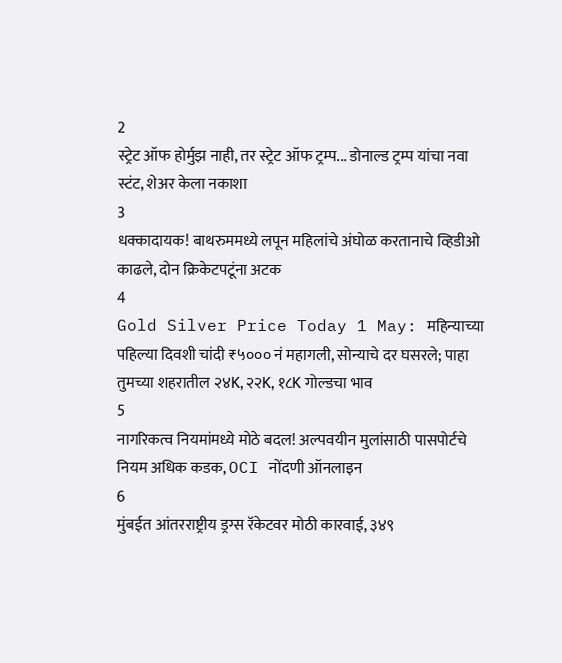2
स्ट्रेट ऑफ होर्मुझ नाही, तर स्ट्रेट ऑफ ट्रम्प... डोनाल्ड ट्रम्प यांचा नवा स्टंट, शेअर केला नकाशा
3
धक्कादायक! बाथरुममध्ये लपून महिलांचे अंघोळ करतानाचे व्हिडीओ काढले, दोन क्रिकेटपटूंना अटक
4
Gold Silver Price Today 1 May: महिन्याच्या पहिल्या दिवशी चांदी ₹५००० नं महागली, सोन्याचे दर घसरले; पाहा तुमच्या शहरातील २४K, २२K, १८K गोल्डचा भाव
5
नागरिकत्व नियमांमध्ये मोठे बदल! अल्पवयीन मुलांसाठी पासपोर्टचे नियम अधिक कडक, OCI नोंदणी ऑनलाइन
6
मुंबईत आंतरराष्ट्रीय ड्रग्स रॅकेटवर मोठी कारवाई, ३४९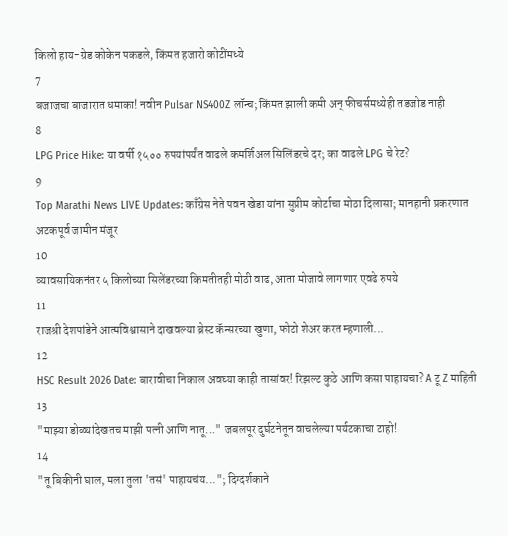किलो हाय-ग्रेड कोकेन पकडले, किंमत हजारो कोटींमध्ये
7
बजाजचा बाजारात धमाका! नवीन Pulsar NS400Z लॉन्च; किंमत झाली कमी अन् फीचर्समध्येही तडजोड नाही
8
LPG Price Hike: या वर्षी १५०० रुपयांपर्यंत वाढले कमर्शिअल सिलिंडरचे दर; का वाढले LPG चे रेट?
9
Top Marathi News LIVE Updates: काँग्रेस नेते पवन खेडा यांना सुप्रीम कोर्टाचा मोठा दिलासा; मानहानी प्रकरणात अटकपूर्व जामीन मंजूर
10
व्यावसायिकनंतर ५ किलोच्या सिलेंडरच्या किमतीतही मोठी वाढ, आता मोजावे लागणार एवढे रुपये
11
राजश्री देशपांडेने आत्मविश्वासाने दाखवल्या ब्रेस्ट कॅन्सरच्या खुणा, फोटो शेअर करत म्हणाली...
12
HSC Result 2026 Date: बारावीचा निकाल अवघ्या काही तासांवर! रिझल्ट कुठे आणि कसा पाहायचा? A टू Z माहिती
13
"माझ्या डोळ्यांदेखतच माझी पत्नी आणि नातू..." जबलपूर दुर्घटनेतून वाचलेल्या पर्यटकाचा टाहो!
14
"तू बिकीनी घाल, मला तुला 'तसं' पाहायचंय..."; दिग्दर्शकाने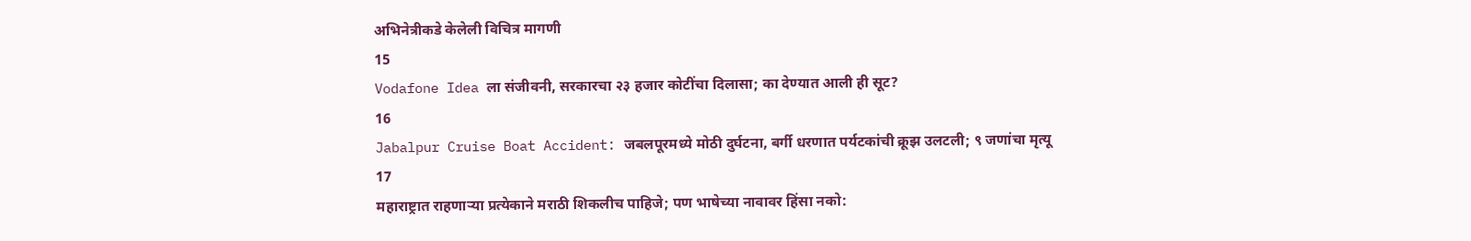अभिनेत्रीकडे केलेली विचित्र मागणी
15
Vodafone Idea ला संजीवनी, सरकारचा २३ हजार कोटींचा दिलासा; का देण्यात आली ही सूट?
16
Jabalpur Cruise Boat Accident: जबलपूरमध्ये मोठी दुर्घटना, बर्गी धरणात पर्यटकांची क्रूझ उलटली; ९ जणांचा मृत्यू
17
महाराष्ट्रात राहणाऱ्या प्रत्येकाने मराठी शिकलीच पाहिजे; पण भाषेच्या नावावर हिंसा नको: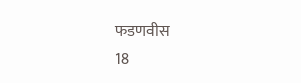फडणवीस
18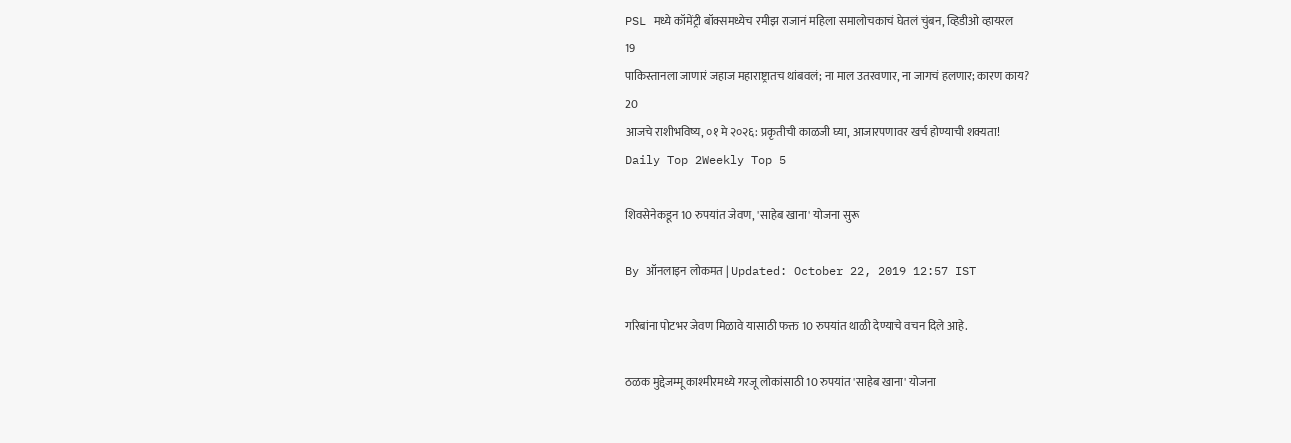PSL मध्ये कॉमेंट्री बॉक्समध्येच रमीझ राजानं महिला समालोचकाचं घेतलं चुंबन, व्हिडीओ व्हायरल
19
पाकिस्तानला जाणारं जहाज महाराष्ट्रातच थांबवलं; ना माल उतरवणार, ना जागचं हलणार; कारण काय?
20
आजचे राशीभविष्य, ०१ मे २०२६: प्रकृतीची काळजी घ्या, आजारपणावर खर्च होण्याची शक्यता!
Daily Top 2Weekly Top 5

शिवसेनेकडून 10 रुपयांत जेवण, 'साहेब खाना' योजना सुरू

By ऑनलाइन लोकमत | Updated: October 22, 2019 12:57 IST

गरिबांना पोटभर जेवण मिळावे यासाठी फक्त 10 रुपयांत थाळी देण्याचे वचन दिले आहे.

ठळक मुद्देजम्मू काश्मीरमध्ये गरजू लोकांसाठी 10 रुपयांत 'साहेब खाना' योजना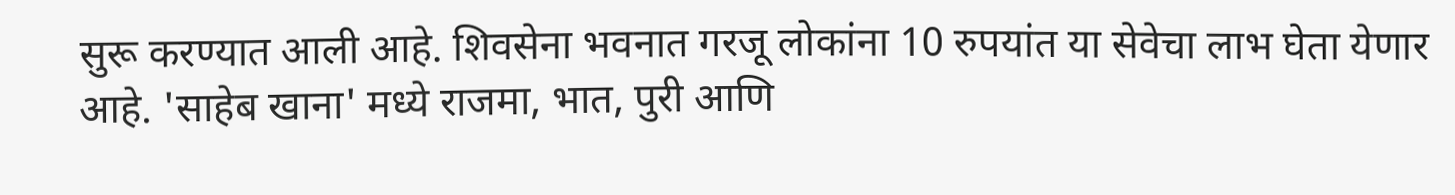सुरू करण्यात आली आहे. शिवसेना भवनात गरजू लोकांना 10 रुपयांत या सेवेचा लाभ घेता येणार आहे. 'साहेब खाना' मध्ये राजमा, भात, पुरी आणि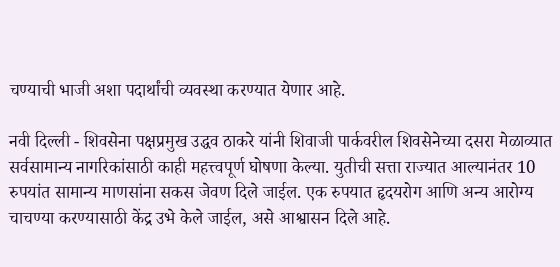चण्याची भाजी अशा पदार्थांची व्यवस्था करण्यात येणार आहे.

नवी दिल्ली - शिवसेना पक्षप्रमुख उद्धव ठाकरे यांनी शिवाजी पार्कवरील शिवसेनेच्या दसरा मेळाव्यात सर्वसामान्य नागरिकांसाठी काही महत्त्वपूर्ण घोषणा केल्या. युतीची सत्ता राज्यात आल्यानंतर 10 रुपयांत सामान्य माणसांना सकस जेवण दिले जाईल. एक रुपयात हृदयरोग आणि अन्य आरोग्य चाचण्या करण्यासाठी केंद्र उभे केले जाईल, असे आश्वासन दिले आहे.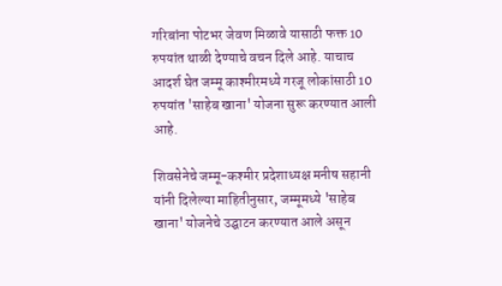गरिबांना पोटभर जेवण मिळावे यासाठी फक्त 10 रुपयांत थाळी देण्याचे वचन दिले आहे. याचाच आदर्श घेत जम्मू काश्मीरमध्ये गरजू लोकांसाठी 10 रुपयांत 'साहेब खाना' योजना सुरू करण्यात आली आहे.

शिवसेनेचे जम्मू-कश्मीर प्रदेशाध्यक्ष मनीष सहानी यांनी दिलेल्या माहितीनुसार, जम्मूमध्ये 'साहेब खाना' योजनेचे उद्घाटन करण्यात आले असून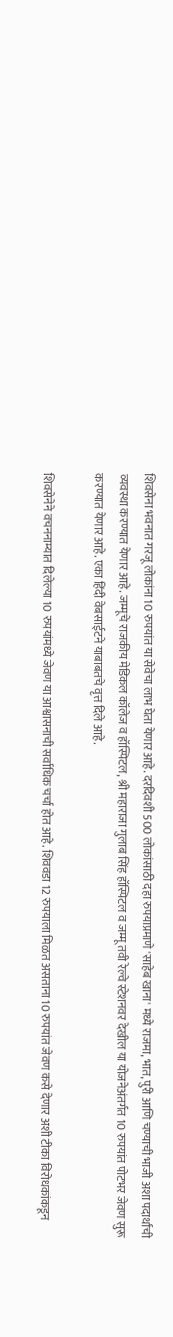शिवसेना भवनात गरजू लोकांना 10 रुपयांत या सेवेचा लाभ घेता येणार आहे. दरदिवशी 500 लोकांसाठी दहा रुपयाप्रमाणे 'साहेब खाना' मध्ये राजमा, भात, पुरी आणि चण्याची भाजी अशा पदार्थांची व्यवस्था करण्यात येणार आहे. जम्मूचे राजकीय मेडिकल कॉलेज व हॉस्पिटल, श्री महाराजा गुलाब सिंह हॉस्पिटल व जम्मू तवी रेल्वे स्टेशनवर देखील या योजनेअंतर्गत 10 रुपयांत पोटभर जेवण सुरू करण्यात येणार आहे. एका हिंदी वेबसाईटने याबाबतचे वृत्त दिले आहे.

शिवसेनेने वचननाम्यात दिलेल्या 10 रुपयांमध्ये जेवण या आश्वासनाची सर्वाधिक चर्चा होत आहे. शिववडा 12 रुपयाला मिळत असताना 10 रुपयांत जेवण कसे देणार अशी टीका विरोधकांकडून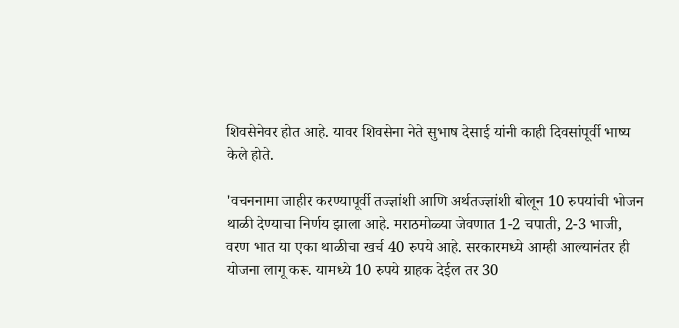शिवसेनेवर होत आहे. यावर शिवसेना नेते सुभाष देसाई यांनी काही दिवसांपूर्वी भाष्य केले होते.

'वचननामा जाहीर करण्यापूर्वी तज्ज्ञांशी आणि अर्थतज्ज्ञांशी बोलून 10 रुपयांची भोजन थाळी देण्याचा निर्णय झाला आहे. मराठमोळ्या जेवणात 1-2 चपाती, 2-3 भाजी, वरण भात या एका थाळीचा खर्च 40 रुपये आहे. सरकारमध्ये आम्ही आल्यानंतर ही योजना लागू करू. यामध्ये 10 रुपये ग्राहक देईल तर 30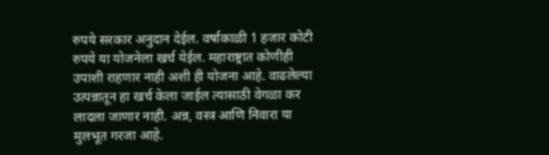रुपये सरकार अनुदान देईल. वर्षाकाळी 1 हजार कोटी रुपये या योजनेला खर्च येईल. महाराष्ट्रात कोणीही उपाशी राहणार नाही अशी ही योजना आहे. वाढलेल्या उत्पन्नातून हा खर्च केला जाईल त्यासाठी वेगळा कर लादला जाणार नाही. अन्न, वस्त्र आणि निवारा या मुलभूत गरजा आहे.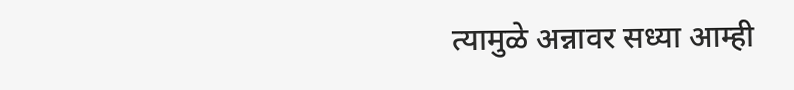त्यामुळे अन्नावर सध्या आम्ही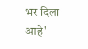भर दिला आहे'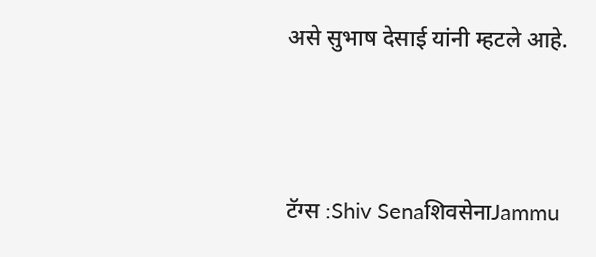असे सुभाष देसाई यांनी म्हटले आहे.



टॅग्स :Shiv SenaशिवसेनाJammu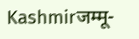Kashmirजम्मू-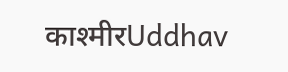काश्मीरUddhav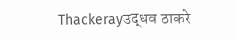Thackerayउद्धव ठाकरे